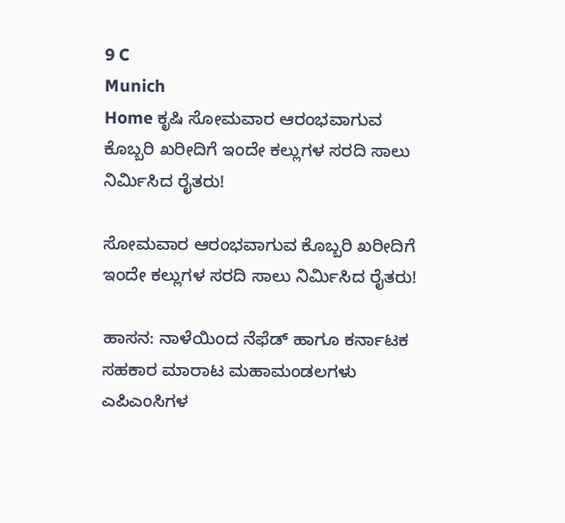9 C
Munich
Home ಕೃಷಿ ಸೋಮವಾರ ಆರಂಭವಾಗುವ ಕೊಬ್ಬರಿ ಖರೀದಿಗೆ ಇಂದೇ ಕಲ್ಲುಗಳ ಸರದಿ ಸಾಲು ನಿರ್ಮಿಸಿದ ರೈತರು!

ಸೋಮವಾರ ಆರಂಭವಾಗುವ ಕೊಬ್ಬರಿ ಖರೀದಿಗೆ ಇಂದೇ ಕಲ್ಲುಗಳ ಸರದಿ ಸಾಲು ನಿರ್ಮಿಸಿದ ರೈತರು!

ಹಾಸನ: ನಾಳೆಯಿಂದ ನೆಫೆಡ್ ಹಾಗೂ ಕರ್ನಾಟಕ ಸಹಕಾರ ಮಾರಾಟ ಮಹಾಮಂಡಲಗಳು ಎಪಿಎಂಸಿಗಳ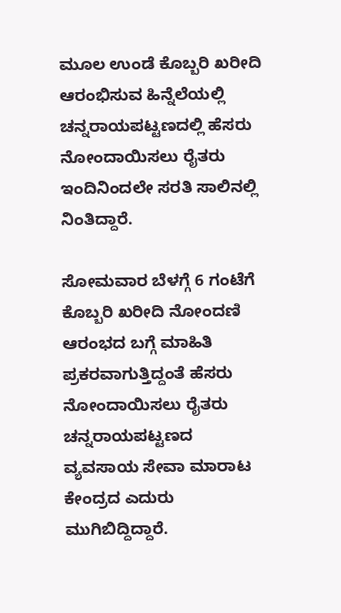ಮೂಲ ಉಂಡೆ ಕೊಬ್ಬರಿ ಖರೀದಿ ಆರಂಭಿಸುವ ಹಿನ್ನೆಲೆಯಲ್ಲಿ ಚನ್ನರಾಯಪಟ್ಟಣದಲ್ಲಿ ಹೆಸರು ನೋಂದಾಯಿಸಲು ರೈತರು ಇಂದಿನಿಂದಲೇ ಸರತಿ ಸಾಲಿನಲ್ಲಿ ನಿಂತಿದ್ದಾರೆ.

ಸೋಮವಾರ ಬೆಳಗ್ಗೆ 6 ಗಂಟೆಗೆ ಕೊಬ್ಬರಿ ಖರೀದಿ ನೋಂದಣಿ ಆರಂಭದ ಬಗ್ಗೆ ಮಾಹಿತಿ ಪ್ರಕರವಾಗುತ್ತಿದ್ದಂತೆ ಹೆಸರು ನೋಂದಾಯಿಸಲು ರೈತರು ಚನ್ನರಾಯಪಟ್ಟಣದ ವ್ಯವಸಾಯ ಸೇವಾ ಮಾರಾಟ ಕೇಂದ್ರದ ಎದುರು ಮುಗಿಬಿದ್ದಿದ್ದಾರೆ.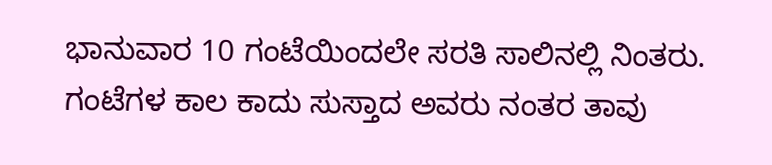ಭಾನುವಾರ 10 ಗಂಟೆಯಿಂದಲೇ ಸರತಿ ಸಾಲಿನಲ್ಲಿ ನಿಂತರು. ಗಂಟೆಗಳ ಕಾಲ‌ ಕಾದು ಸುಸ್ತಾದ ಅವರು ನಂತರ ತಾವು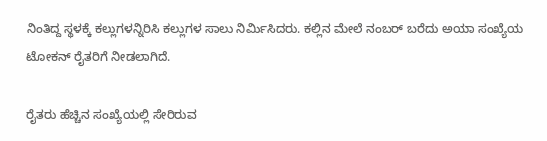ನಿಂತಿದ್ದ ಸ್ಥಳಕ್ಕೆ ಕಲ್ಲುಗಳನ್ನಿರಿಸಿ ಕಲ್ಲುಗಳ ಸಾಲು ನಿರ್ಮಿಸಿದರು. ಕಲ್ಲಿನ‌ ಮೇಲೆ ನಂಬರ್ ಬರೆದು ಅಯಾ ಸಂಖ್ಯೆಯ ಟೋಕನ್ ರೈತರಿಗೆ ನೀಡಲಾಗಿದೆ.

ರೈತರು ಹೆಚ್ಚಿನ ಸಂಖ್ಯೆಯಲ್ಲಿ ಸೇರಿರುವ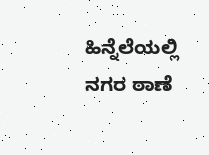ಹಿನ್ನೆಲೆಯಲ್ಲಿ ನಗರ ಠಾಣೆ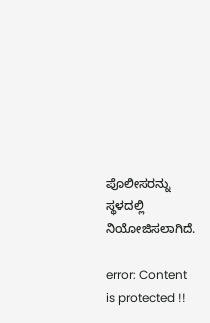ಪೊಲೀಸರನ್ನು ಸ್ಥಳದಲ್ಲಿ ನಿಯೋಜಿಸಲಾಗಿದೆ.

error: Content is protected !!